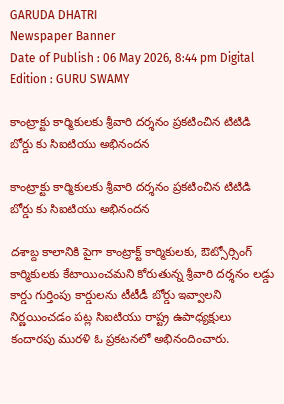GARUDA DHATRI
Newspaper Banner
Date of Publish : 06 May 2026, 8:44 pm Digital Edition : GURU SWAMY

కాంట్రాక్టు కార్మికులకు శ్రీవారి దర్శనం ప్రకటించిన టిటిడి బోర్డు కు సిఐటియు అభినందన

కాంట్రాక్టు కార్మికులకు శ్రీవారి దర్శనం ప్రకటించిన టిటిడి బోర్డు కు సిఐటియు అభినందన

దశాబ్ద కాలానికి పైగా కాంట్రాక్ట్ కార్మికులకు, ఔట్సోర్సింగ్ కార్మికులకు కేటాయించమని కోరుతున్న శ్రీవారి దర్శనం లడ్డు కార్డు గుర్తింపు కార్డులను టీటీడీ బోర్డు ఇవ్వాలని నిర్ణయించడం పట్ల సిఐటియు రాష్ట్ర ఉపాధ్యక్షులు కందారపు మురళి ఓ ప్రకటనలో అభినందించారు.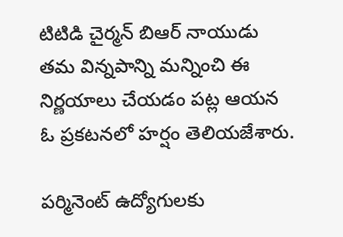టిటిడి చైర్మన్ బిఆర్ నాయుడు తమ విన్నపాన్ని మన్నించి ఈ నిర్ణయాలు చేయడం పట్ల ఆయన ఓ ప్రకటనలో హర్షం తెలియజేశారు.

పర్మినెంట్ ఉద్యోగులకు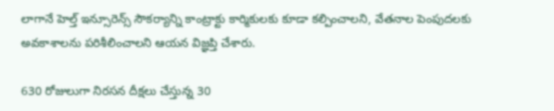లాగానే హెల్త్ ఇన్సూరెన్స్ సౌకర్యాన్ని కాంట్రాక్టు కార్మికులకు కూడా కల్పించాలని, వేతనాల పెంపుదలకు అవకాశాలను పరిశీలించాలని ఆయన విజ్ఞప్తి చేశారు.

630 రోజులుగా నిరసన దీక్షలు చేస్తున్న 30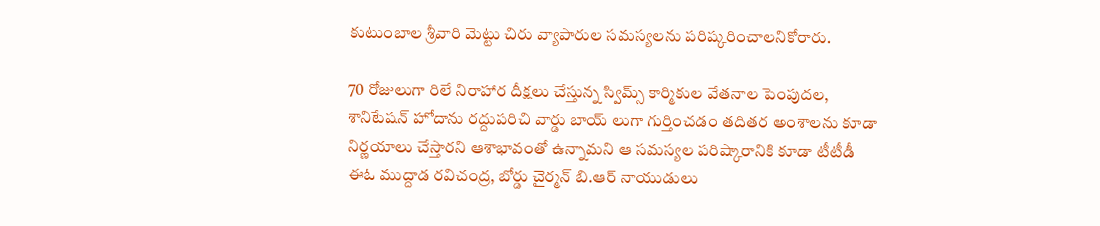కుటుంబాల శ్రీవారి మెట్టు చిరు వ్యాపారుల సమస్యలను పరిష్కరించాలనికోరారు.

70 రోజులుగా రిలే నిరాహార దీక్షలు చేస్తున్న స్విమ్స్ కార్మికుల వేతనాల పెంపుదల, శానిటేషన్ హోదాను రద్దుపరిచి వార్డు బాయ్ లుగా గుర్తించడం తదితర అంశాలను కూడా నిర్ణయాలు చేస్తారని ఆశాభావంతో ఉన్నామని ఆ సమస్యల పరిష్కారానికి కూడా టీటీడీ ఈఓ ముద్దాడ రవిచంద్ర, బోర్డు చైర్మన్ బి.ఆర్ నాయుడులు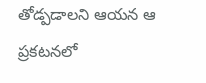తోడ్పడాలని ఆయన ఆ ప్రకటనలో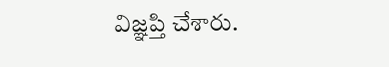విజ్ఞప్తి చేశారు.